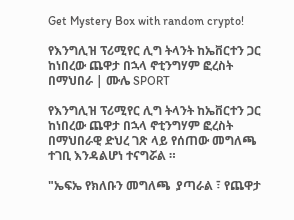Get Mystery Box with random crypto!

የእንግሊዝ ፕሪሚየር ሊግ ትላንት ከኤቨርተን ጋር ከነበረው ጨዋታ በኋላ ኖቲንግሃም ፎረስት በማህበራ | ሙሌ SPORT

የእንግሊዝ ፕሪሚየር ሊግ ትላንት ከኤቨርተን ጋር ከነበረው ጨዋታ በኋላ ኖቲንግሃም ፎረስት በማህበራዊ ድህረ ገጽ ላይ የሰጠው መግለጫ ተገቢ እንዳልሆነ ተናግሯል ።

"ኤፍኤ የክለቡን መግለጫ  ያጣራል ፣ የጨዋታ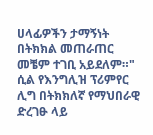ሀላፊዎችን ታማኝነት በትክክል መጠራጠር መቼም ተገቢ አይደለም።" ሲል የእንግሊዝ ፕሪምየር ሊግ በትክክለኛ የማህበራዊ ድረገፁ ላይ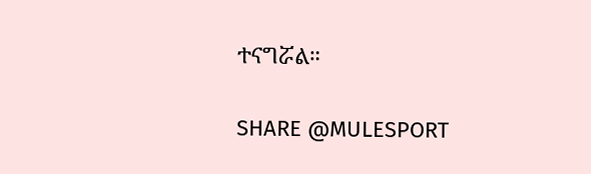ተናግሯል።

SHARE @MULESPORT